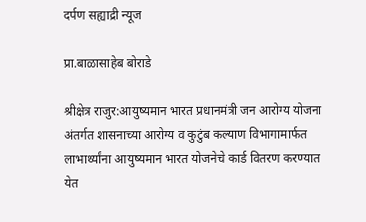दर्पण सह्याद्री न्यूज

प्रा.बाळासाहेब बोराडे

श्रीक्षेत्र राजुर:आयुष्यमान भारत प्रधानमंत्री जन आरोग्य योजना अंतर्गत शासनाच्या आरोग्य व कुटुंब कल्याण विभागामार्फत लाभार्थ्यांना आयुष्यमान भारत योजनेचे कार्ड वितरण करण्यात येत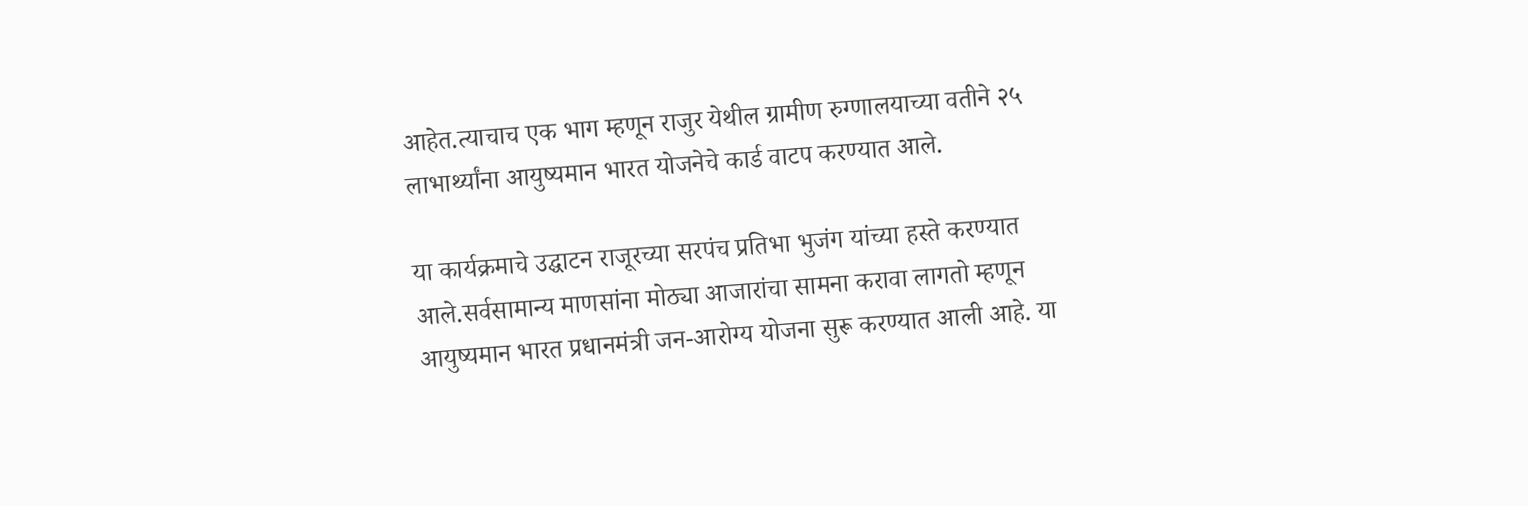आहेत.त्याचाच एक भाग म्हणून राजुर येथील ग्रामीण रुग्णालयाच्या वतीने २५ लाभार्थ्यांना आयुष्यमान भारत योजनेचे कार्ड वाटप करण्यात आले.

या कार्यक्रमाचे उद्घाटन राजूरच्या सरपंच प्रतिभा भुजंग यांच्या हस्ते करण्यात आले.सर्वसामान्य माणसांना मोठ्या आजारांचा सामना करावा लागतो म्हणून आयुष्यमान भारत प्रधानमंत्री जन-आरोग्य योजना सुरू करण्यात आली आहे. या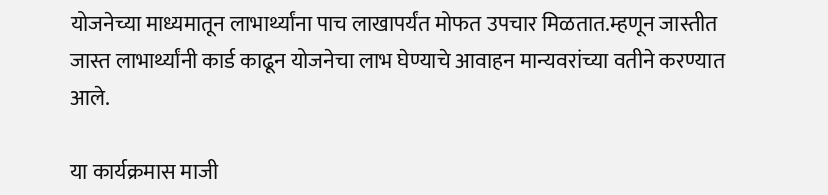योजनेच्या माध्यमातून लाभार्थ्यांना पाच लाखापर्यंत मोफत उपचार मिळतात.म्हणून जास्तीत जास्त लाभार्थ्यांनी कार्ड काढून योजनेचा लाभ घेण्याचे आवाहन मान्यवरांच्या वतीने करण्यात आले.

या कार्यक्रमास माजी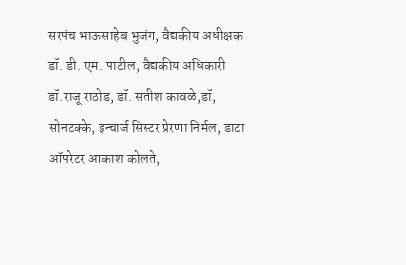सरपंच भाऊसाहेब भुजंग, वैद्यकीय अधीक्षक डॉ. डी. एम. पाटील, वैद्यकीय अधिकारी
डॉ.राजू राठोड, डॉ. सतीश कावळे,डॉ, सोनटक्के, इन्चार्ज सिस्टर प्रेरणा निर्मल, डाटा ऑपरेटर आकाश कोलते,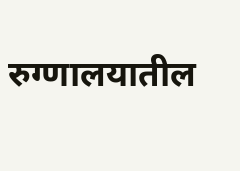रुग्णालयातील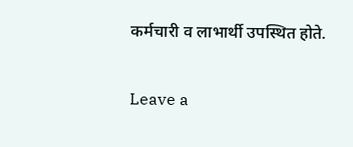कर्मचारी व लाभार्थी उपस्थित होते.

Leave a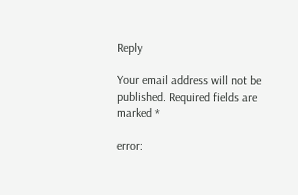Reply

Your email address will not be published. Required fields are marked *

error: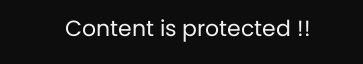Content is protected !!